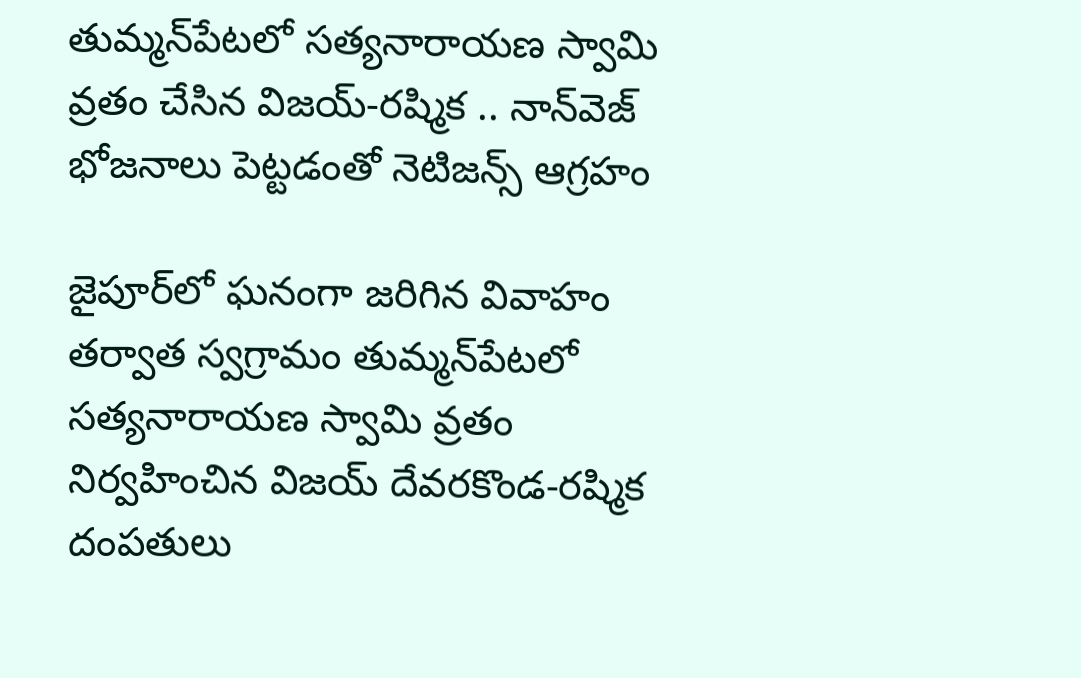తుమ్మన్‌పేటలో సత్యనారాయణ స్వామి వ్రతం చేసిన విజయ్-రష్మిక .. నాన్‌వెజ్ భోజ‌నాలు పెట్ట‌డంతో నెటిజ‌న్స్ ఆగ్ర‌హం

జైపూర్‌లో ఘనంగా జరిగిన వివాహం తర్వాత స్వగ్రామం తుమ్మన్‌పేటలో సత్యనారాయణ స్వామి వ్రతం నిర్వహించిన విజయ్ దేవరకొండ-రష్మిక దంపతులు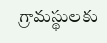గ్రామస్థులకు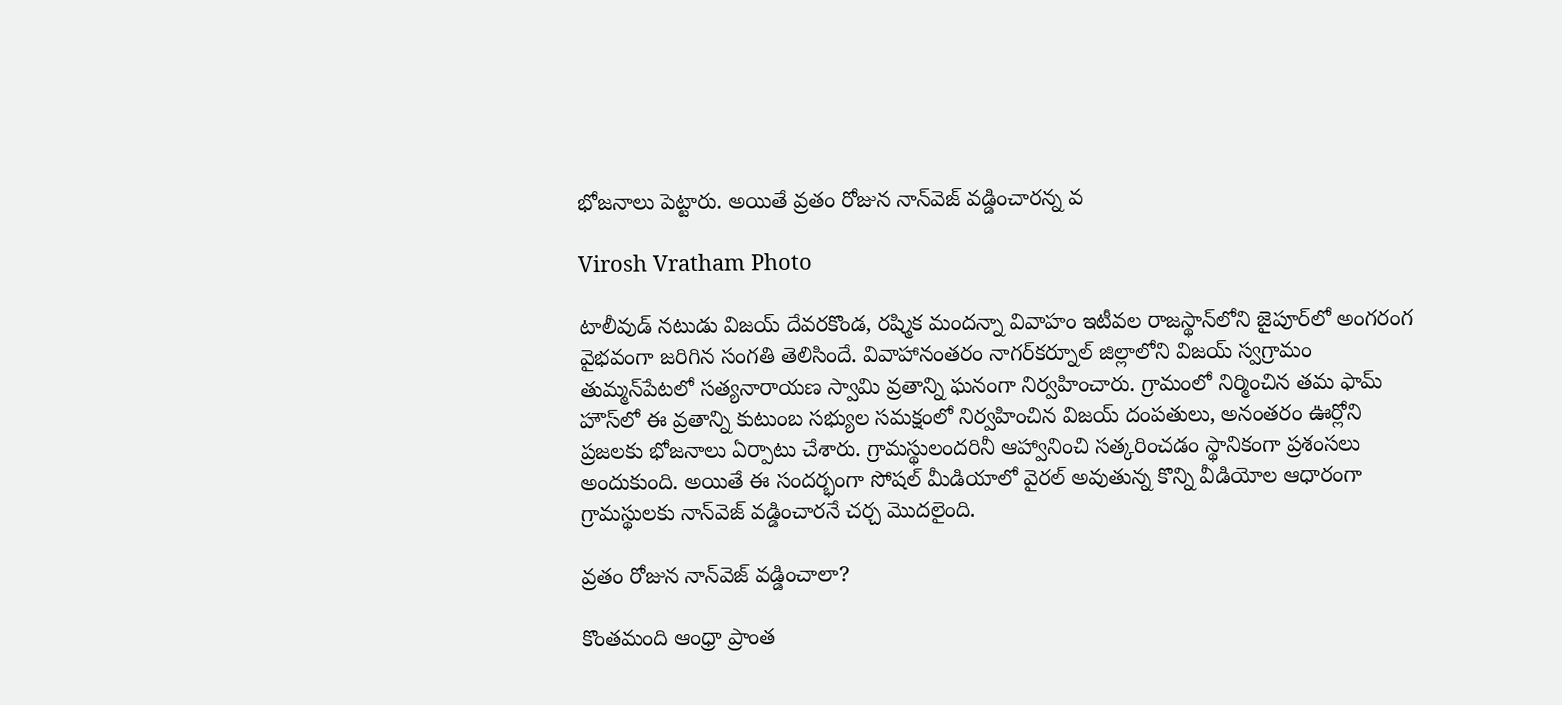భోజనాలు పెట్టారు. అయితే వ్రతం రోజున నాన్‌వెజ్ వడ్డించారన్న వ

Virosh Vratham Photo

టాలీవుడ్ నటుడు విజ‌య్ దేవ‌ర‌కొండ, ర‌ష్మిక మంద‌న్నా వివాహం ఇటీవల రాజస్థాన్‌లోని జైపూర్‌లో అంగరంగ వైభవంగా జరిగిన సంగతి తెలిసిందే. వివాహానంతరం నాగర్‌కర్నూల్ జిల్లాలోని విజయ్ స్వగ్రామం తుమ్మన్‌పేటలో సత్యనారాయణ స్వామి వ్రతాన్ని ఘనంగా నిర్వహించారు. గ్రామంలో నిర్మించిన తమ ఫామ్ హౌస్‌లో ఈ వ్రతాన్ని కుటుంబ సభ్యుల సమక్షంలో నిర్వహించిన విజయ్ దంపతులు, అనంతరం ఊర్లోని ప్రజలకు భోజనాలు ఏర్పాటు చేశారు. గ్రామస్థులందరినీ ఆహ్వానించి సత్కరించడం స్థానికంగా ప్రశంసలు అందుకుంది. అయితే ఈ సందర్భంగా సోషల్ మీడియాలో వైరల్ అవుతున్న కొన్ని వీడియోల ఆధారంగా గ్రామస్థులకు నాన్‌వెజ్ వడ్డించారనే చర్చ మొదలైంది.

వ్రతం రోజున నాన్‌వెజ్ వడ్డించాలా?

కొంతమంది ఆంధ్రా ప్రాంత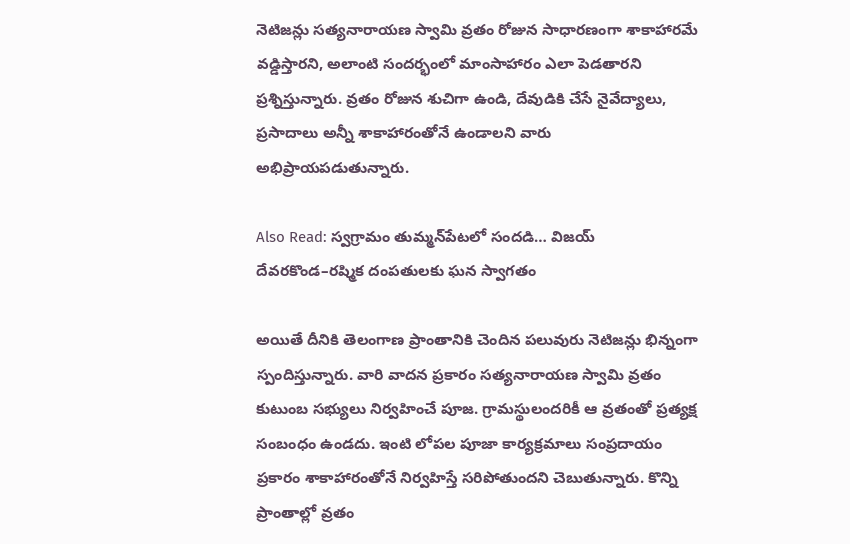నెటిజన్లు సత్యనారాయణ స్వామి వ్రతం రోజున సాధారణంగా శాకాహారమే వడ్డిస్తారని, అలాంటి సందర్భంలో మాంసాహారం ఎలా పెడతారని ప్రశ్నిస్తున్నారు. వ్రతం రోజున శుచిగా ఉండి, దేవుడికి చేసే నైవేద్యాలు, ప్రసాదాలు అన్నీ శాకాహారంతోనే ఉండాలని వారు అభిప్రాయపడుతున్నారు.

Also Read: స్వగ్రామం తుమ్మన్‌పేటలో సందడి… విజయ్ దేవరకొండ–రష్మిక దంపతులకు ఘన స్వాగతం

అయితే దీనికి తెలంగాణ ప్రాంతానికి చెందిన పలువురు నెటిజన్లు భిన్నంగా స్పందిస్తున్నారు. వారి వాదన ప్రకారం సత్యనారాయణ స్వామి వ్రతం కుటుంబ సభ్యులు నిర్వహించే పూజ. గ్రామస్థులందరికీ ఆ వ్రతంతో ప్రత్యక్ష సంబంధం ఉండదు. ఇంటి లోపల పూజా కార్యక్రమాలు సంప్రదాయం ప్రకారం శాకాహారంతోనే నిర్వహిస్తే సరిపోతుందని చెబుతున్నారు. కొన్ని ప్రాంతాల్లో వ్రతం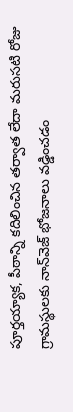పూర్తయ్యాక, పీఠాన్ని కదిలించిన తర్వాత లేదా మరుసటి రోజు గ్రామస్థులకు నాన్‌వెజ్ భోజనాలు వడ్డించడం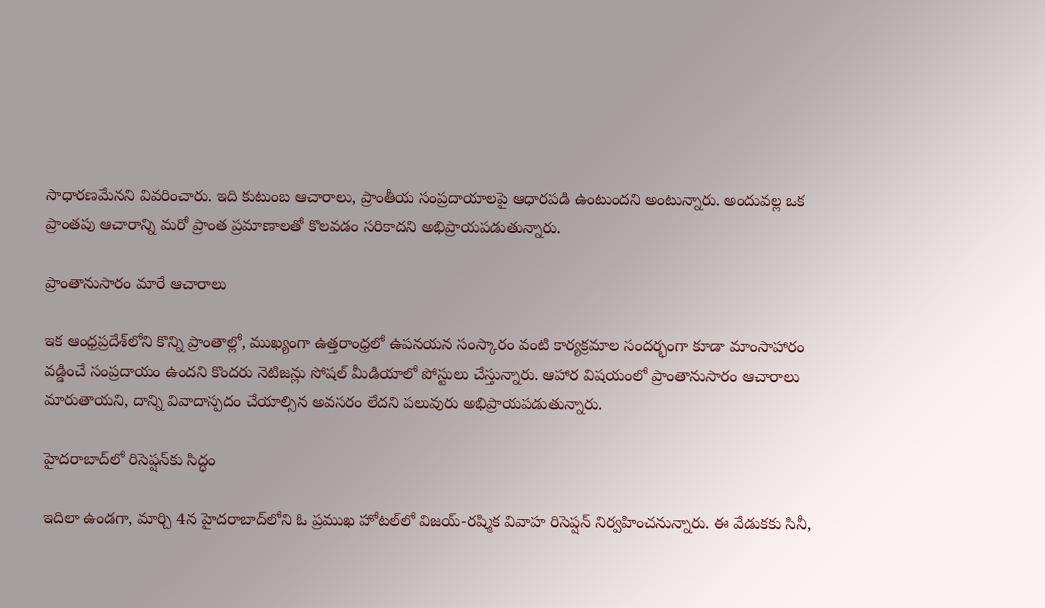సాధారణమేనని వివరించారు. ఇది కుటుంబ ఆచారాలు, ప్రాంతీయ సంప్రదాయాలపై ఆధారపడి ఉంటుందని అంటున్నారు. అందువల్ల ఒక ప్రాంతపు ఆచారాన్ని మరో ప్రాంత ప్రమాణాలతో కొలవడం సరికాదని అభిప్రాయపడుతున్నారు.

ప్రాంతానుసారం మారే ఆచారాలు

ఇక ఆంధ్రప్రదేశ్‌లోని కొన్ని ప్రాంతాల్లో, ముఖ్యంగా ఉత్తరాంధ్రలో ఉపనయన సంస్కారం వంటి కార్యక్రమాల సందర్భంగా కూడా మాంసాహారం వడ్డించే సంప్రదాయం ఉందని కొందరు నెటిజన్లు సోషల్ మీడియాలో పోస్టులు చేస్తున్నారు. ఆహార విషయంలో ప్రాంతానుసారం ఆచారాలు మారుతాయని, దాన్ని వివాదాస్పదం చేయాల్సిన అవసరం లేదని పలువురు అభిప్రాయపడుతున్నారు.

హైదరాబాద్‌లో రిసెప్షన్‌కు సిద్ధం

ఇదిలా ఉండగా, మార్చి 4న హైద‌రాబాద్‌లోని ఓ ప్రముఖ హోటల్‌లో విజయ్-రష్మిక వివాహ రిసెప్షన్ నిర్వహించనున్నారు. ఈ వేడుకకు సినీ,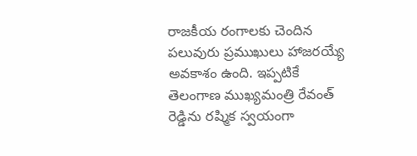రాజకీయ రంగాలకు చెందిన పలువురు ప్రముఖులు హాజరయ్యే అవకాశం ఉంది. ఇప్పటికే తెలంగాణ ముఖ్యమంత్రి రేవంత్ రెడ్డిను రష్మిక స్వయంగా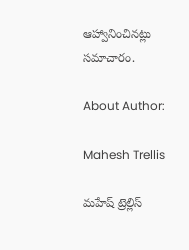ఆహ్వానించినట్లు సమాచారం.

About Author:

Mahesh Trellis

మహేష్ ట్రెల్లిస్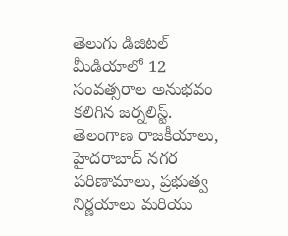తెలుగు డిజిటల్ మీడియాలో 12 సంవత్సరాల అనుభవం కలిగిన జర్నలిస్ట్‌. తెలంగాణ రాజకీయాలు, హైదరాబాద్ నగర పరిణామాలు, ప్రభుత్వ నిర్ణయాలు మరియు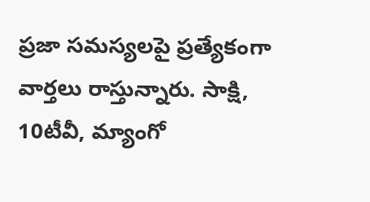ప్రజా సమస్యలపై ప్రత్యేకంగా వార్తలు రాస్తున్నారు. సాక్షి, 10టీవీ, మ్యాంగో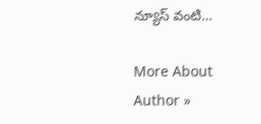న్యూస్ వంటి…

More About Author »